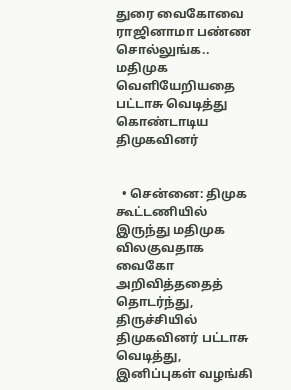துரை வைகோவை ராஜினாமா பண்ண சொல்லுங்க.. மதிமுக வெளியேறியதை பட்டாசு வெடித்து கொண்டாடிய திமுகவினர்


  • சென்னை: திமுக கூட்டணியில் இருந்து மதிமுக விலகுவதாக வைகோ அறிவித்ததைத் தொடர்ந்து, திருச்சியில் திமுகவினர் பட்டாசு வெடித்து, இனிப்புகள் வழங்கி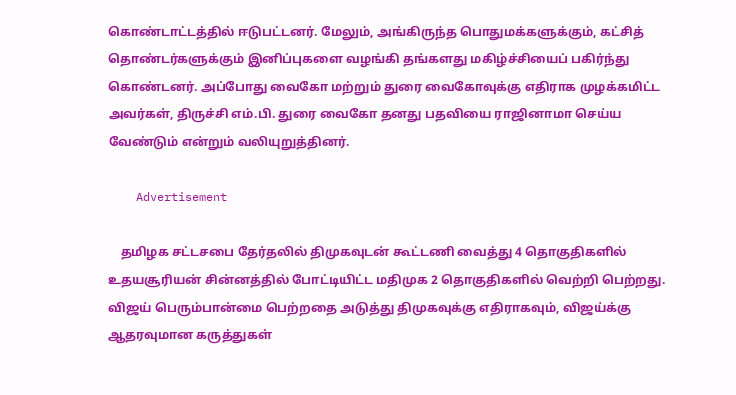கொண்டாட்டத்தில் ஈடுபட்டனர். மேலும், அங்கிருந்த பொதுமக்களுக்கும், கட்சித் தொண்டர்களுக்கும் இனிப்புகளை வழங்கி தங்களது மகிழ்ச்சியைப் பகிர்ந்து கொண்டனர். அப்போது வைகோ மற்றும் துரை வைகோவுக்கு எதிராக முழக்கமிட்ட அவர்கள், திருச்சி எம்.பி. துரை வைகோ தனது பதவியை ராஜினாமா செய்ய வேண்டும் என்றும் வலியுறுத்தினர்.

    Advertisement

    தமிழக சட்டசபை தேர்தலில் திமுகவுடன் கூட்டணி வைத்து 4 தொகுதிகளில் உதயசூரியன் சின்னத்தில் போட்டியிட்ட மதிமுக 2 தொகுதிகளில் வெற்றி பெற்றது. விஜய் பெரும்பான்மை பெற்றதை அடுத்து திமுகவுக்கு எதிராகவும், விஜய்க்கு ஆதரவுமான கருத்துகள்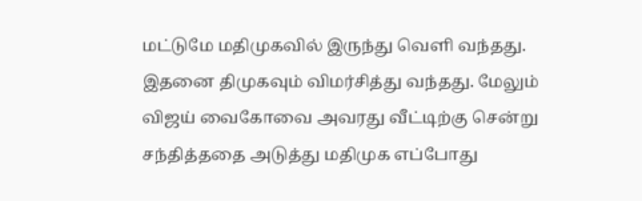மட்டுமே மதிமுகவில் இருந்து வெளி வந்தது. இதனை திமுகவும் விமர்சித்து வந்தது. மேலும் விஜய் வைகோவை அவரது வீட்டிற்கு சென்று சந்தித்ததை அடுத்து மதிமுக எப்போது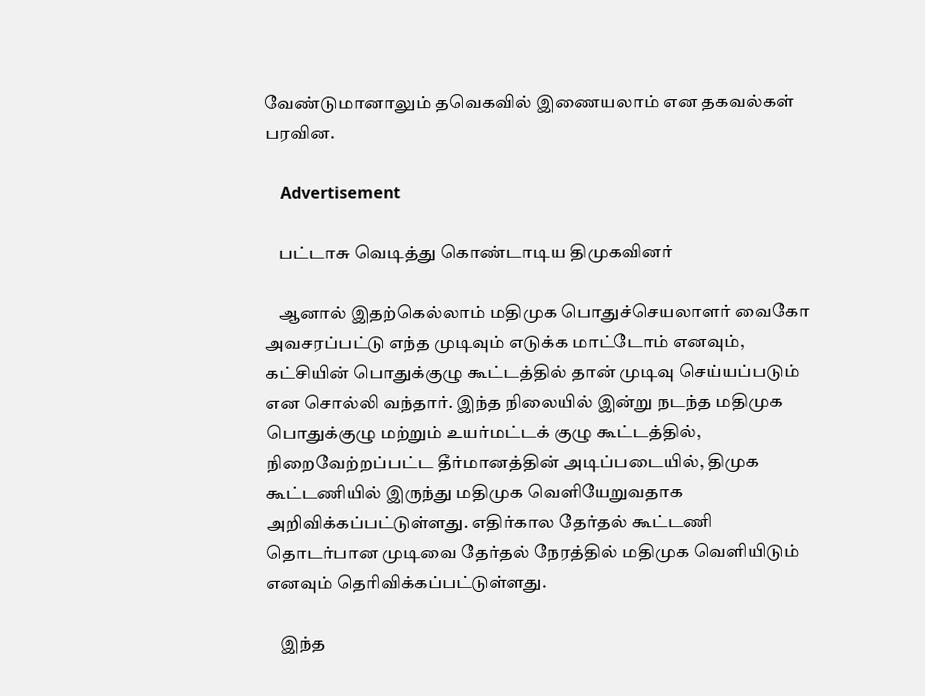வேண்டுமானாலும் தவெகவில் இணையலாம் என தகவல்கள் பரவின.

    Advertisement

    பட்டாசு வெடித்து கொண்டாடிய திமுகவினர்

    ஆனால் இதற்கெல்லாம் மதிமுக பொதுச்செயலாளர் வைகோ அவசரப்பட்டு எந்த முடிவும் எடுக்க மாட்டோம் எனவும், கட்சியின் பொதுக்குழு கூட்டத்தில் தான் முடிவு செய்யப்படும் என சொல்லி வந்தார். இந்த நிலையில் இன்று நடந்த மதிமுக பொதுக்குழு மற்றும் உயர்மட்டக் குழு கூட்டத்தில், நிறைவேற்றப்பட்ட தீர்மானத்தின் அடிப்படையில், திமுக கூட்டணியில் இருந்து மதிமுக வெளியேறுவதாக அறிவிக்கப்பட்டுள்ளது. எதிர்கால தேர்தல் கூட்டணி தொடர்பான முடிவை தேர்தல் நேரத்தில் மதிமுக வெளியிடும் எனவும் தெரிவிக்கப்பட்டுள்ளது.

    இந்த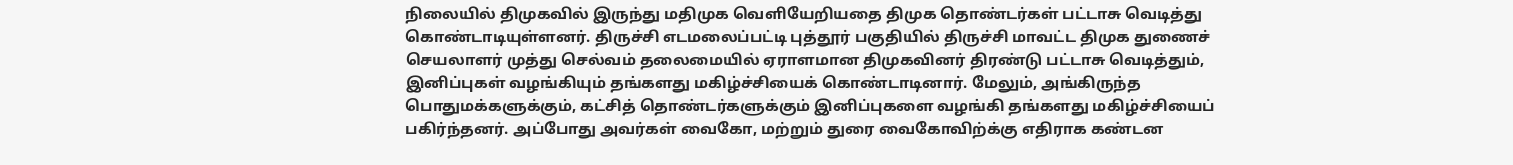நிலையில் திமுகவில் இருந்து மதிமுக வெளியேறியதை திமுக தொண்டர்கள் பட்டாசு வெடித்து கொண்டாடியுள்ளனர். திருச்சி எடமலைப்பட்டி புத்தூர் பகுதியில் திருச்சி மாவட்ட திமுக துணைச் செயலாளர் முத்து செல்வம் தலைமையில் ஏராளமான திமுகவினர் திரண்டு பட்டாசு வெடித்தும், இனிப்புகள் வழங்கியும் தங்களது மகிழ்ச்சியைக் கொண்டாடினார். மேலும், அங்கிருந்த பொதுமக்களுக்கும், கட்சித் தொண்டர்களுக்கும் இனிப்புகளை வழங்கி தங்களது மகிழ்ச்சியைப் பகிர்ந்தனர். அப்போது அவர்கள் வைகோ, மற்றும் துரை வைகோவிற்க்கு எதிராக கண்டன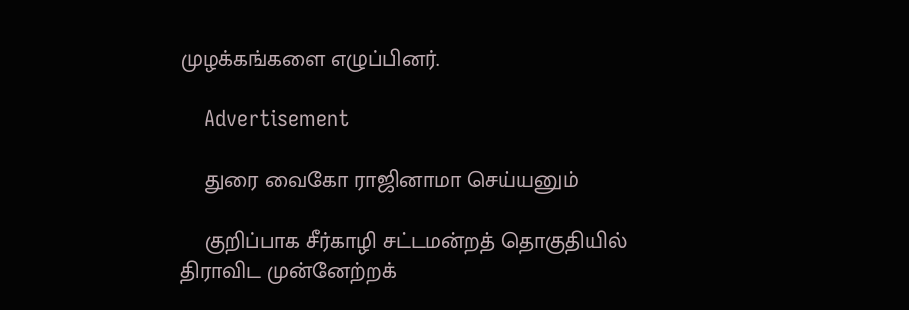முழக்கங்களை எழுப்பினர்.

    Advertisement

    துரை வைகோ ராஜினாமா செய்யனும்

    குறிப்பாக சீர்காழி சட்டமன்றத் தொகுதியில் திராவிட முன்னேற்றக்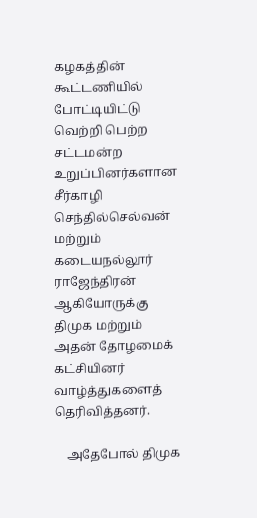கழகத்தின் கூட்டணியில் போட்டியிட்டு வெற்றி பெற்ற சட்டமன்ற உறுப்பினர்களான சீர்காழி செந்தில்செல்வன் மற்றும் கடையநல்லூர் ராஜேந்திரன் ஆகியோருக்கு திமுக மற்றும் அதன் தோழமைக் கட்சியினர் வாழ்த்துகளைத் தெரிவித்தனர்.

    அதேபோல் திமுக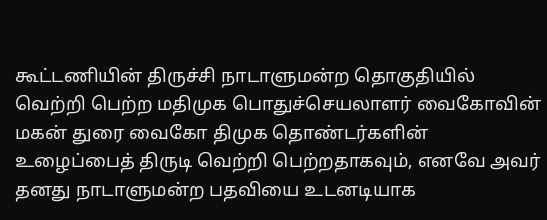கூட்டணியின் திருச்சி நாடாளுமன்ற தொகுதியில் வெற்றி பெற்ற மதிமுக பொதுச்செயலாளர் வைகோவின் மகன் துரை வைகோ திமுக தொண்டர்களின் உழைப்பைத் திருடி வெற்றி பெற்றதாகவும், எனவே அவர் தனது நாடாளுமன்ற பதவியை உடனடியாக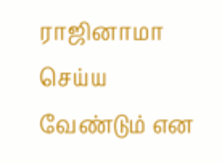ராஜினாமா செய்ய வேண்டும் என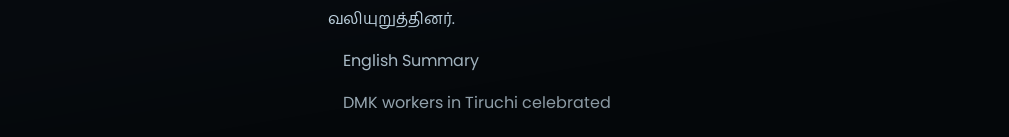வலியுறுத்தினர்.

    English Summary

    DMK workers in Tiruchi celebrated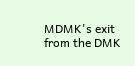MDMK's exit from the DMK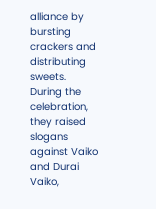alliance by bursting crackers and distributing sweets. During the celebration, they raised slogans against Vaiko and Durai Vaiko,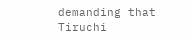demanding that Tiruchi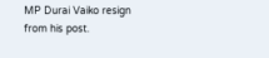MP Durai Vaiko resign from his post.